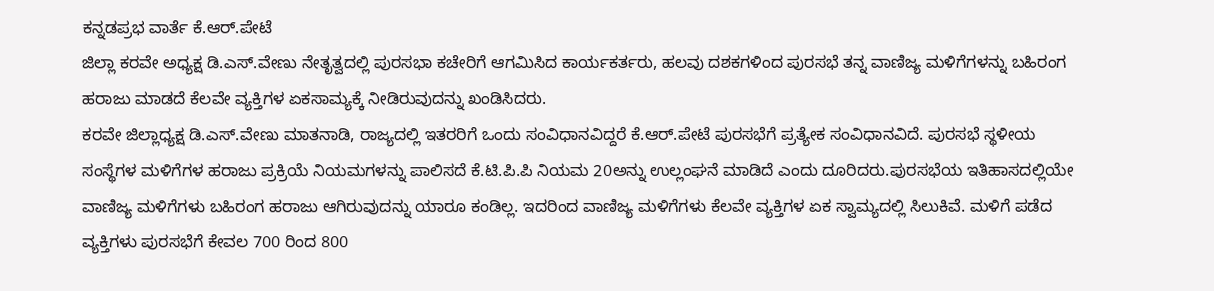ಕನ್ನಡಪ್ರಭ ವಾರ್ತೆ ಕೆ.ಆರ್.ಪೇಟೆ
ಜಿಲ್ಲಾ ಕರವೇ ಅಧ್ಯಕ್ಷ ಡಿ.ಎಸ್.ವೇಣು ನೇತೃತ್ವದಲ್ಲಿ ಪುರಸಭಾ ಕಚೇರಿಗೆ ಆಗಮಿಸಿದ ಕಾರ್ಯಕರ್ತರು, ಹಲವು ದಶಕಗಳಿಂದ ಪುರಸಭೆ ತನ್ನ ವಾಣಿಜ್ಯ ಮಳಿಗೆಗಳನ್ನು ಬಹಿರಂಗ ಹರಾಜು ಮಾಡದೆ ಕೆಲವೇ ವ್ಯಕ್ತಿಗಳ ಏಕಸಾಮ್ಯಕ್ಕೆ ನೀಡಿರುವುದನ್ನು ಖಂಡಿಸಿದರು.
ಕರವೇ ಜಿಲ್ಲಾಧ್ಯಕ್ಷ ಡಿ.ಎಸ್.ವೇಣು ಮಾತನಾಡಿ, ರಾಜ್ಯದಲ್ಲಿ ಇತರರಿಗೆ ಒಂದು ಸಂವಿಧಾನವಿದ್ದರೆ ಕೆ.ಆರ್.ಪೇಟೆ ಪುರಸಭೆಗೆ ಪ್ರತ್ಯೇಕ ಸಂವಿಧಾನವಿದೆ. ಪುರಸಭೆ ಸ್ಥಳೀಯ ಸಂಸ್ಥೆಗಳ ಮಳಿಗೆಗಳ ಹರಾಜು ಪ್ರಕ್ರಿಯೆ ನಿಯಮಗಳನ್ನು ಪಾಲಿಸದೆ ಕೆ.ಟಿ.ಪಿ.ಪಿ ನಿಯಮ 20ಅನ್ನು ಉಲ್ಲಂಘನೆ ಮಾಡಿದೆ ಎಂದು ದೂರಿದರು.ಪುರಸಭೆಯ ಇತಿಹಾಸದಲ್ಲಿಯೇ ವಾಣಿಜ್ಯ ಮಳಿಗೆಗಳು ಬಹಿರಂಗ ಹರಾಜು ಆಗಿರುವುದನ್ನು ಯಾರೂ ಕಂಡಿಲ್ಲ. ಇದರಿಂದ ವಾಣಿಜ್ಯ ಮಳಿಗೆಗಳು ಕೆಲವೇ ವ್ಯಕ್ತಿಗಳ ಏಕ ಸ್ವಾಮ್ಯದಲ್ಲಿ ಸಿಲುಕಿವೆ. ಮಳಿಗೆ ಪಡೆದ ವ್ಯಕ್ತಿಗಳು ಪುರಸಭೆಗೆ ಕೇವಲ 700 ರಿಂದ 800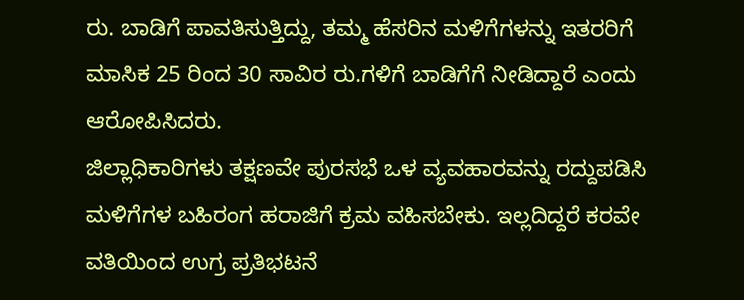ರು. ಬಾಡಿಗೆ ಪಾವತಿಸುತ್ತಿದ್ದು, ತಮ್ಮ ಹೆಸರಿನ ಮಳಿಗೆಗಳನ್ನು ಇತರರಿಗೆ ಮಾಸಿಕ 25 ರಿಂದ 30 ಸಾವಿರ ರು.ಗಳಿಗೆ ಬಾಡಿಗೆಗೆ ನೀಡಿದ್ದಾರೆ ಎಂದು ಆರೋಪಿಸಿದರು.
ಜಿಲ್ಲಾಧಿಕಾರಿಗಳು ತಕ್ಷಣವೇ ಪುರಸಭೆ ಒಳ ವ್ಯವಹಾರವನ್ನು ರದ್ದುಪಡಿಸಿ ಮಳಿಗೆಗಳ ಬಹಿರಂಗ ಹರಾಜಿಗೆ ಕ್ರಮ ವಹಿಸಬೇಕು. ಇಲ್ಲದಿದ್ದರೆ ಕರವೇ ವತಿಯಿಂದ ಉಗ್ರ ಪ್ರತಿಭಟನೆ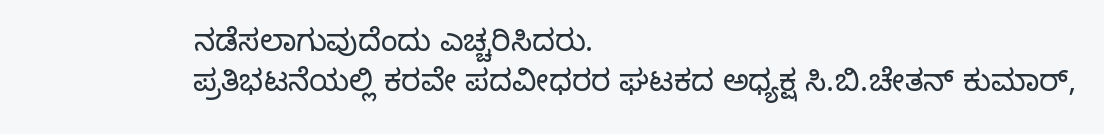ನಡೆಸಲಾಗುವುದೆಂದು ಎಚ್ಚರಿಸಿದರು.
ಪ್ರತಿಭಟನೆಯಲ್ಲಿ ಕರವೇ ಪದವೀಧರರ ಘಟಕದ ಅಧ್ಯಕ್ಷ ಸಿ.ಬಿ.ಚೇತನ್ ಕುಮಾರ್,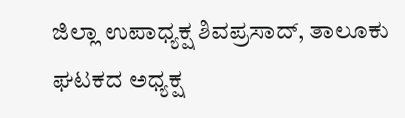ಜಿಲ್ಲಾ ಉಪಾಧ್ಯಕ್ಷ ಶಿವಪ್ರಸಾದ್, ತಾಲೂಕು ಘಟಕದ ಅಧ್ಯಕ್ಷ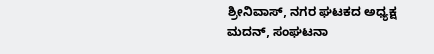ಶ್ರೀನಿವಾಸ್, ನಗರ ಘಟಕದ ಅಧ್ಯಕ್ಷ ಮದನ್, ಸಂಘಟನಾ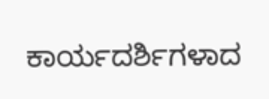ಕಾರ್ಯದರ್ಶಿಗಳಾದ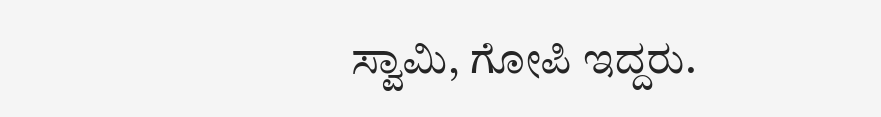ಸ್ವಾಮಿ, ಗೋಪಿ ಇದ್ದರು.